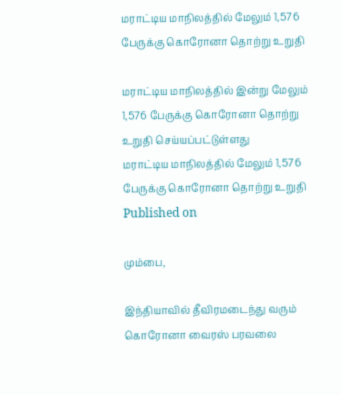மராட்டிய மாநிலத்தில் மேலும் 1,576 பேருக்கு கொரோனா தொற்று உறுதி

மராட்டிய மாநிலத்தில் இன்று மேலும் 1,576 பேருக்கு கொரோனா தொற்று உறுதி செய்யப்பட்டுள்ளது
மராட்டிய மாநிலத்தில் மேலும் 1,576 பேருக்கு கொரோனா தொற்று உறுதி
Published on

மும்பை,

இந்தியாவில் தீவிரமடைந்து வரும் கொரோனா வைரஸ் பரவலை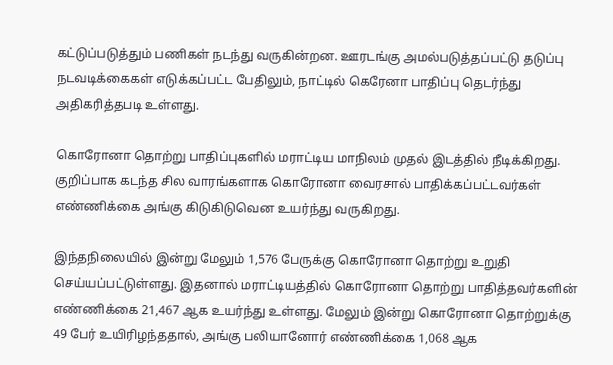கட்டுப்படுத்தும் பணிகள் நடந்து வருகின்றன. ஊரடங்கு அமல்படுத்தப்பட்டு தடுப்பு நடவடிக்கைகள் எடுக்கப்பட்ட பேதிலும், நாட்டில் கெரேனா பாதிப்பு தெடர்ந்து அதிகரித்தபடி உள்ளது.

கொரோனா தொற்று பாதிப்புகளில் மராட்டிய மாநிலம் முதல் இடத்தில் நீடிக்கிறது. குறிப்பாக கடந்த சில வாரங்களாக கொரோனா வைரசால் பாதிக்கப்பட்டவர்கள் எண்ணிக்கை அங்கு கிடுகிடுவென உயர்ந்து வருகிறது.

இந்தநிலையில் இன்று மேலும் 1,576 பேருக்கு கொரோனா தொற்று உறுதி செய்யப்பட்டுள்ளது. இதனால் மராட்டியத்தில் கொரோனா தொற்று பாதித்தவர்களின் எண்ணிக்கை 21,467 ஆக உயர்ந்து உள்ளது. மேலும் இன்று கொரோனா தொற்றுக்கு 49 பேர் உயிரிழந்ததால், அங்கு பலியானோர் எண்ணிக்கை 1,068 ஆக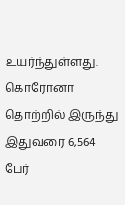உயர்ந்துள்ளது. கொரோனா தொற்றில் இருந்து இதுவரை 6,564 பேர்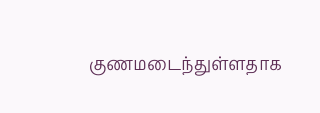குணமடைந்துள்ளதாக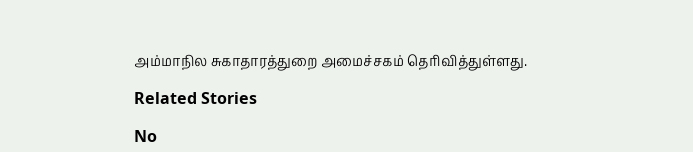அம்மாநில சுகாதாரத்துறை அமைச்சகம் தெரிவித்துள்ளது.

Related Stories

No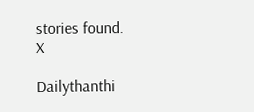stories found.
X

Dailythanthi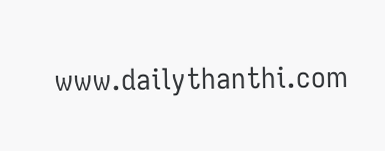www.dailythanthi.com